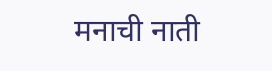मनाची नाती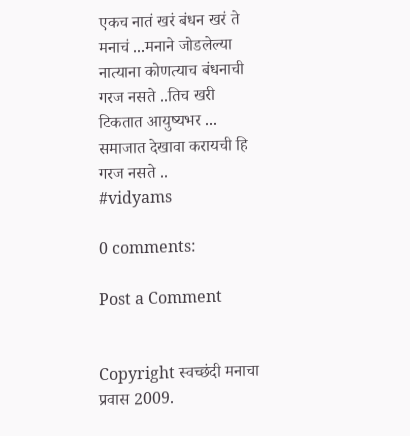एकच नातं खरं बंधन खरं ते मनाचं ...मनाने जोडलेल्या नात्याना कोणत्याच बंधनाची गरज नसते ..तिच खरी टिकतात आयुष्यभर ... समाजात देखावा करायची हि गरज नसते ..
#vidyams

0 comments:

Post a Comment


Copyright स्वच्छंदी मनाचा प्रवास 2009.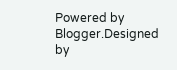Powered by Blogger.Designed by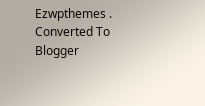Ezwpthemes .
Converted To Blogger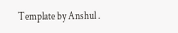Template by Anshul .